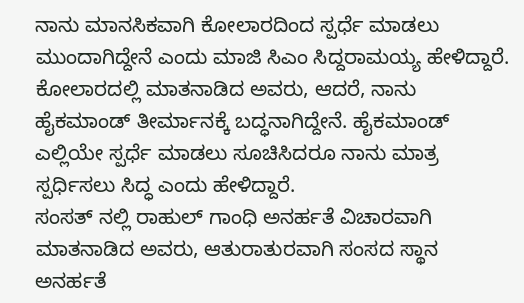ನಾನು ಮಾನಸಿಕವಾಗಿ ಕೋಲಾರದಿಂದ ಸ್ಪರ್ಧೆ ಮಾಡಲು ಮುಂದಾಗಿದ್ದೇನೆ ಎಂದು ಮಾಜಿ ಸಿಎಂ ಸಿದ್ದರಾಮಯ್ಯ ಹೇಳಿದ್ದಾರೆ.
ಕೋಲಾರದಲ್ಲಿ ಮಾತನಾಡಿದ ಅವರು, ಆದರೆ, ನಾನು ಹೈಕಮಾಂಡ್ ತೀರ್ಮಾನಕ್ಕೆ ಬದ್ಧನಾಗಿದ್ದೇನೆ. ಹೈಕಮಾಂಡ್ ಎಲ್ಲಿಯೇ ಸ್ಪರ್ಧೆ ಮಾಡಲು ಸೂಚಿಸಿದರೂ ನಾನು ಮಾತ್ರ ಸ್ಪರ್ಧಿಸಲು ಸಿದ್ಧ ಎಂದು ಹೇಳಿದ್ದಾರೆ.
ಸಂಸತ್ ನಲ್ಲಿ ರಾಹುಲ್ ಗಾಂಧಿ ಅನರ್ಹತೆ ವಿಚಾರವಾಗಿ ಮಾತನಾಡಿದ ಅವರು, ಆತುರಾತುರವಾಗಿ ಸಂಸದ ಸ್ಥಾನ ಅನರ್ಹತೆ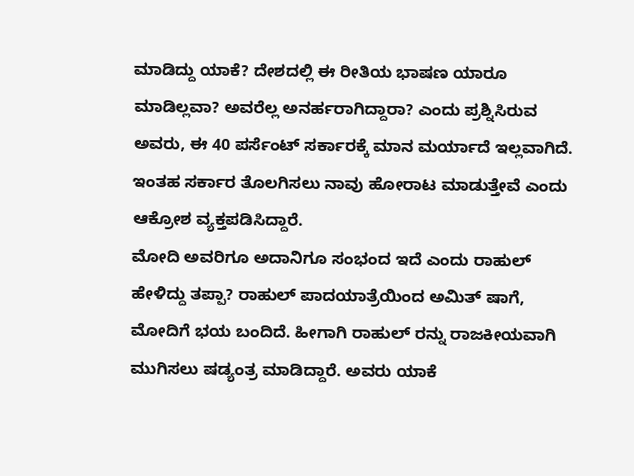ಮಾಡಿದ್ದು ಯಾಕೆ? ದೇಶದಲ್ಲಿ ಈ ರೀತಿಯ ಭಾಷಣ ಯಾರೂ ಮಾಡಿಲ್ಲವಾ? ಅವರೆಲ್ಲ ಅನರ್ಹರಾಗಿದ್ದಾರಾ? ಎಂದು ಪ್ರಶ್ನಿಸಿರುವ ಅವರು, ಈ 40 ಪರ್ಸೆಂಟ್ ಸರ್ಕಾರಕ್ಕೆ ಮಾನ ಮರ್ಯಾದೆ ಇಲ್ಲವಾಗಿದೆ. ಇಂತಹ ಸರ್ಕಾರ ತೊಲಗಿಸಲು ನಾವು ಹೋರಾಟ ಮಾಡುತ್ತೇವೆ ಎಂದು ಆಕ್ರೋಶ ವ್ಯಕ್ತಪಡಿಸಿದ್ದಾರೆ.
ಮೋದಿ ಅವರಿಗೂ ಅದಾನಿಗೂ ಸಂಭಂದ ಇದೆ ಎಂದು ರಾಹುಲ್ ಹೇಳಿದ್ದು ತಪ್ಪಾ? ರಾಹುಲ್ ಪಾದಯಾತ್ರೆಯಿಂದ ಅಮಿತ್ ಷಾಗೆ, ಮೋದಿಗೆ ಭಯ ಬಂದಿದೆ. ಹೀಗಾಗಿ ರಾಹುಲ್ ರನ್ನು ರಾಜಕೀಯವಾಗಿ ಮುಗಿಸಲು ಷಡ್ಯಂತ್ರ ಮಾಡಿದ್ದಾರೆ. ಅವರು ಯಾಕೆ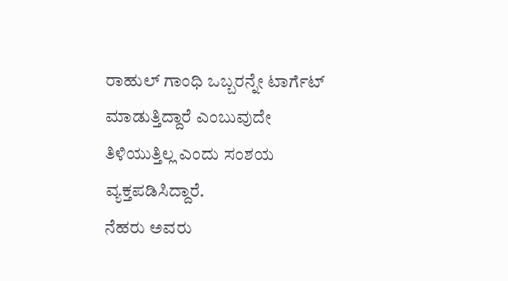ರಾಹುಲ್ ಗಾಂಧಿ ಒಬ್ಬರನ್ನೇ ಟಾರ್ಗೆಟ್ ಮಾಡುತ್ತಿದ್ದಾರೆ ಎಂಬುವುದೇ ತಿಳಿಯುತ್ತಿಲ್ಲ ಎಂದು ಸಂಶಯ ವ್ಯಕ್ತಪಡಿಸಿದ್ದಾರೆ.
ನೆಹರು ಅವರು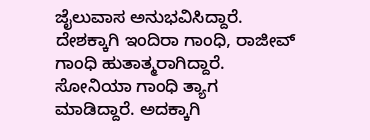ಜೈಲುವಾಸ ಅನುಭವಿಸಿದ್ದಾರೆ. ದೇಶಕ್ಕಾಗಿ ಇಂದಿರಾ ಗಾಂಧಿ, ರಾಜೀವ್ ಗಾಂಧಿ ಹುತಾತ್ಮರಾಗಿದ್ದಾರೆ. ಸೋನಿಯಾ ಗಾಂಧಿ ತ್ಯಾಗ ಮಾಡಿದ್ದಾರೆ. ಅದಕ್ಕಾಗಿ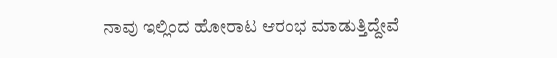ನಾವು ಇಲ್ಲಿಂದ ಹೋರಾಟ ಆರಂಭ ಮಾಡುತ್ತಿದ್ದೇವೆ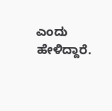ಎಂದು ಹೇಳಿದ್ದಾರೆ.